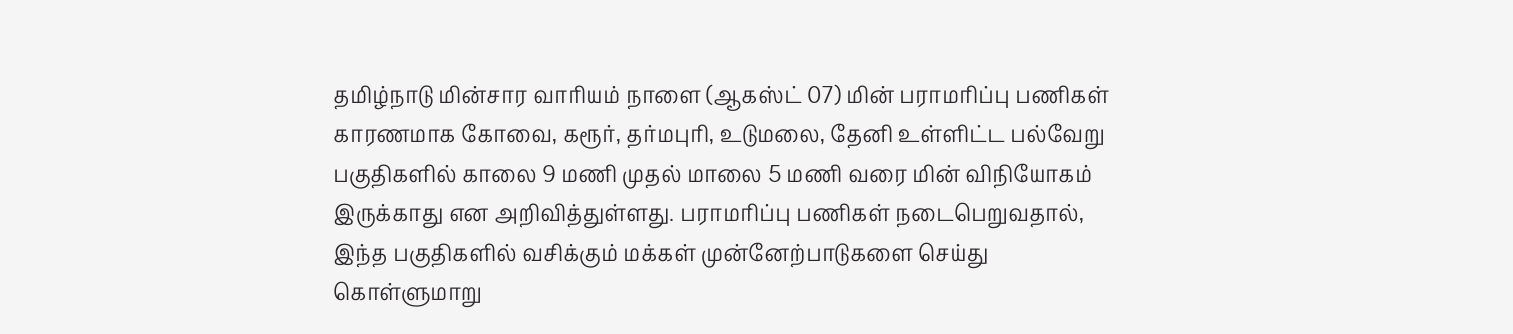தமிழ்நாடு மின்சார வாரியம் நாளை (ஆகஸ்ட் 07) மின் பராமரிப்பு பணிகள் காரணமாக கோவை, கரூர், தர்மபுரி, உடுமலை, தேனி உள்ளிட்ட பல்வேறு பகுதிகளில் காலை 9 மணி முதல் மாலை 5 மணி வரை மின் விநியோகம் இருக்காது என அறிவித்துள்ளது. பராமரிப்பு பணிகள் நடைபெறுவதால், இந்த பகுதிகளில் வசிக்கும் மக்கள் முன்னேற்பாடுகளை செய்து கொள்ளுமாறு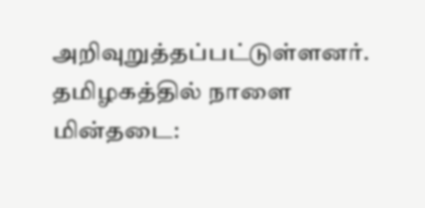அறிவுறுத்தப்பட்டுள்ளனர்.
தமிழகத்தில் நாளை மின்தடை: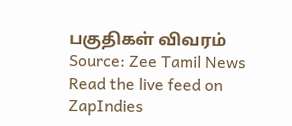பகுதிகள் விவரம்
Source: Zee Tamil News
Read the live feed on ZapIndies